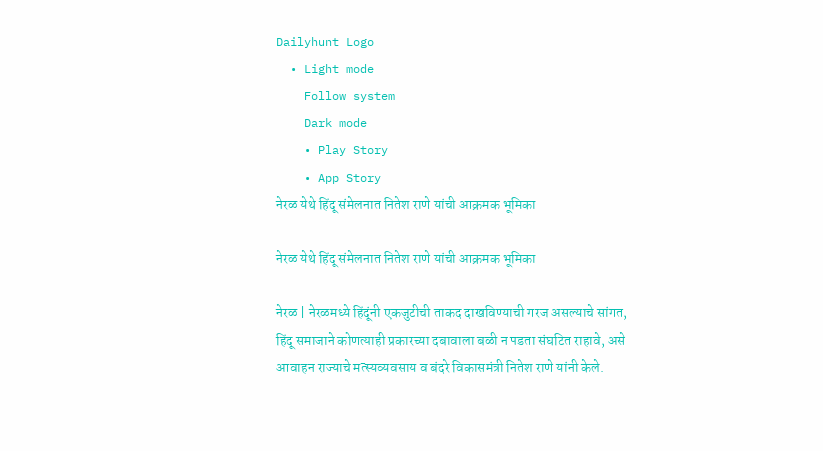Dailyhunt Logo
  • Light mode
    Follow system
    Dark mode
    • Play Story
    • App Story
नेरळ येथे हिंदू संमेलनात नितेश राणे यांची आक्रमक भूमिका

नेरळ येथे हिंदू संमेलनात नितेश राणे यांची आक्रमक भूमिका

नेरळ | नेरळमध्ये हिंदूंनी एकजुटीची ताकद दाखविण्याची गरज असल्याचे सांगत, हिंदू समाजाने कोणत्याही प्रकारच्या दबावाला बळी न पडता संघटित राहावे, असे आवाहन राज्याचे मत्स्यव्यवसाय व बंदरे विकासमंत्री नितेश राणे यांनी केले.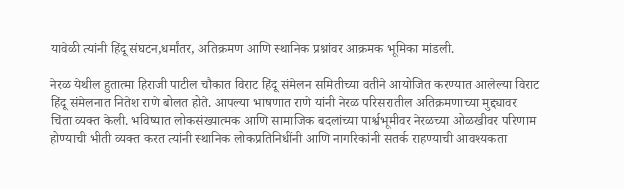यावेळी त्यांनी हिंदू संघटन,धर्मांतर, अतिक्रमण आणि स्थानिक प्रश्नांवर आक्रमक भूमिका मांडली.

नेरळ येथील हुतात्मा हिराजी पाटील चौकात विराट हिंदू संमेलन समितीच्या वतीने आयोजित करण्यात आलेल्या विराट हिंदू संमेलनात नितेश राणे बोलत होते. आपल्या भाषणात राणे यांनी नेरळ परिसरातील अतिक्रमणाच्या मुद्द्यावर चिंता व्यक्त केली. भविष्यात लोकसंख्यात्मक आणि सामाजिक बदलांच्या पार्श्वभूमीवर नेरळच्या ओळखीवर परिणाम होण्याची भीती व्यक्त करत त्यांनी स्थानिक लोकप्रतिनिधींनी आणि नागरिकांनी सतर्क राहण्याची आवश्यकता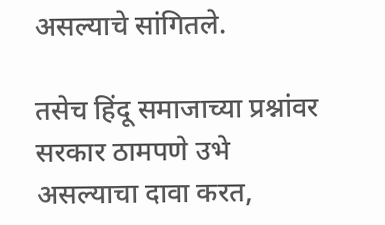असल्याचे सांगितले.

तसेच हिंदू समाजाच्या प्रश्नांवर सरकार ठामपणे उभे असल्याचा दावा करत,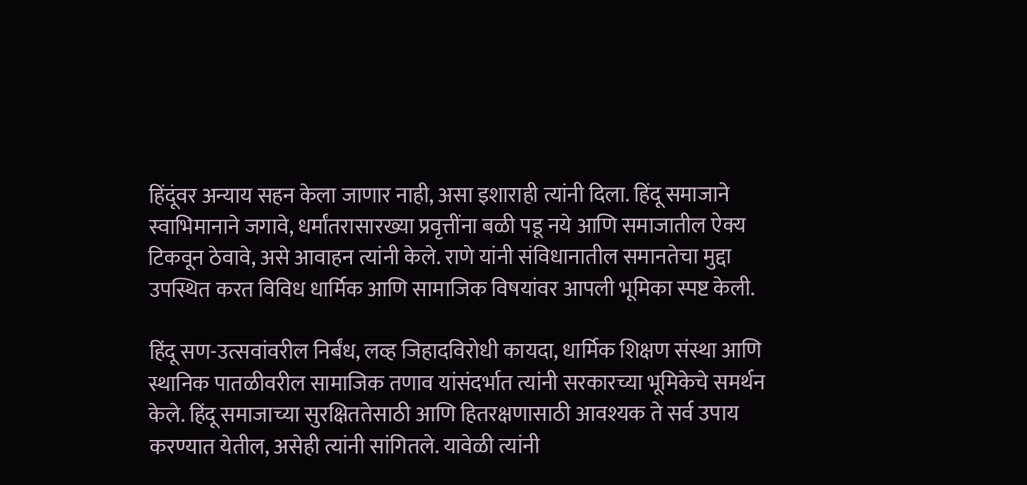हिंदूंवर अन्याय सहन केला जाणार नाही, असा इशाराही त्यांनी दिला. हिंदू समाजाने स्वाभिमानाने जगावे, धर्मांतरासारख्या प्रवृत्तींना बळी पडू नये आणि समाजातील ऐक्य टिकवून ठेवावे, असे आवाहन त्यांनी केले. राणे यांनी संविधानातील समानतेचा मुद्दा उपस्थित करत विविध धार्मिक आणि सामाजिक विषयांवर आपली भूमिका स्पष्ट केली.

हिंदू सण-उत्सवांवरील निर्बंध, लव्ह जिहादविरोधी कायदा, धार्मिक शिक्षण संस्था आणि स्थानिक पातळीवरील सामाजिक तणाव यांसंदर्भात त्यांनी सरकारच्या भूमिकेचे समर्थन केले. हिंदू समाजाच्या सुरक्षिततेसाठी आणि हितरक्षणासाठी आवश्यक ते सर्व उपाय करण्यात येतील, असेही त्यांनी सांगितले. यावेळी त्यांनी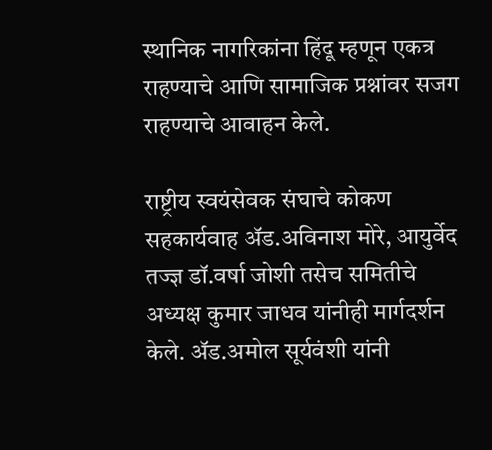स्थानिक नागरिकांना हिंदू म्हणून एकत्र राहण्याचे आणि सामाजिक प्रश्नांवर सजग राहण्याचे आवाहन केले.

राष्ट्रीय स्वयंसेवक संघाचे कोकण सहकार्यवाह अ‍ॅड.अविनाश मोरे, आयुर्वेद तज्ज्ञ डॉ.वर्षा जोशी तसेच समितीचे अध्यक्ष कुमार जाधव यांनीही मार्गदर्शन केले. अ‍ॅड.अमोल सूर्यवंशी यांनी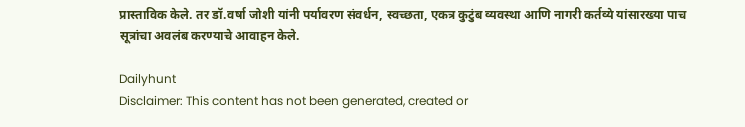प्रास्ताविक केले. तर डॉ.वर्षा जोशी यांनी पर्यावरण संवर्धन, स्वच्छता, एकत्र कुटुंब व्यवस्था आणि नागरी कर्तव्ये यांसारख्या पाच सूत्रांचा अवलंब करण्याचे आवाहन केले.

Dailyhunt
Disclaimer: This content has not been generated, created or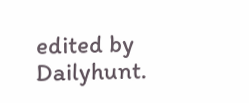edited by Dailyhunt.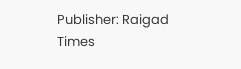Publisher: Raigad Times